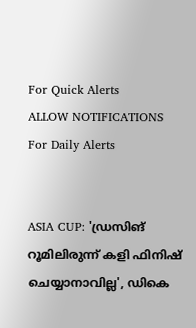For Quick Alerts
ALLOW NOTIFICATIONS
For Daily Alerts


ASIA CUP: 'ഡ്രസിങ് റൂമിലിരുന്ന് കളി ഫിനിഷ് ചെയ്യാനാവില്ല', ഡികെ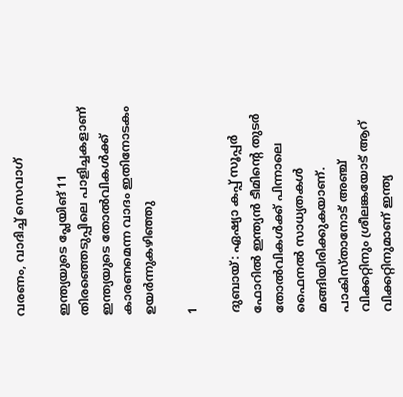വരണം, വാദിച്ച് സെവാഗ്

ഇന്ത്യയുടെ പ്ലേയിങ് 11 തിരഞ്ഞെടുപ്പിലെ പാളിച്ചകളാണ് ഇന്ത്യയുടെ തോല്‍വികള്‍ക്ക് കാരണമെന്ന വാദം ഇതിനോടകം ഉയര്‍ന്നുകഴിഞ്ഞു

1

ദുബായ്: ഏഷ്യാ കപ്പ് സൂപ്പര്‍ ഫോറില്‍ ഇന്ത്യന്‍ ടീമിന്റെ തുടര്‍ തോല്‍വികള്‍ക്ക് പിന്നാലെ ഫൈനല്‍ സാധ്യതകള്‍ മങ്ങിയിരിക്കുകയാണ്. പാകിസ്താനോട് അഞ്ച് വിക്കറ്റിനും ശ്രീലങ്കയോട് ആറ് വിക്കറ്റിനുമാണ് ഇന്ത്യ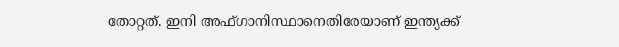തോറ്റത്. ഇനി അഫ്ഗാനിസ്ഥാനെതിരേയാണ് ഇന്ത്യക്ക്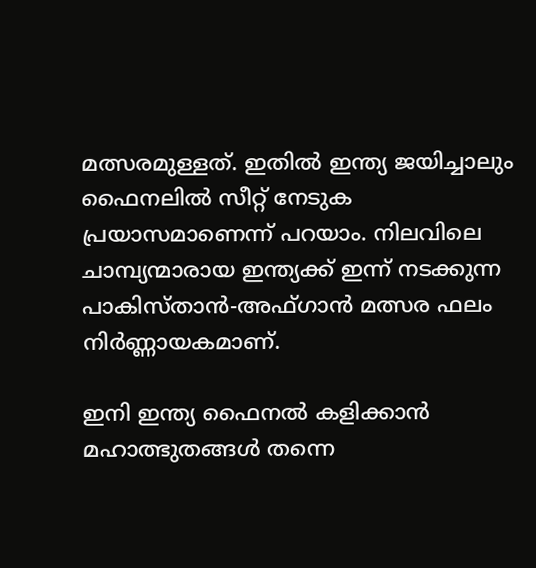മത്സരമുള്ളത്. ഇതില്‍ ഇന്ത്യ ജയിച്ചാലും ഫൈനലില്‍ സീറ്റ് നേടുക പ്രയാസമാണെന്ന് പറയാം. നിലവിലെ ചാമ്പ്യന്മാരായ ഇന്ത്യക്ക് ഇന്ന് നടക്കുന്ന പാകിസ്താന്‍-അഫ്ഗാന്‍ മത്സര ഫലം നിര്‍ണ്ണായകമാണ്.

ഇനി ഇന്ത്യ ഫൈനല്‍ കളിക്കാന്‍ മഹാത്ഭുതങ്ങള്‍ തന്നെ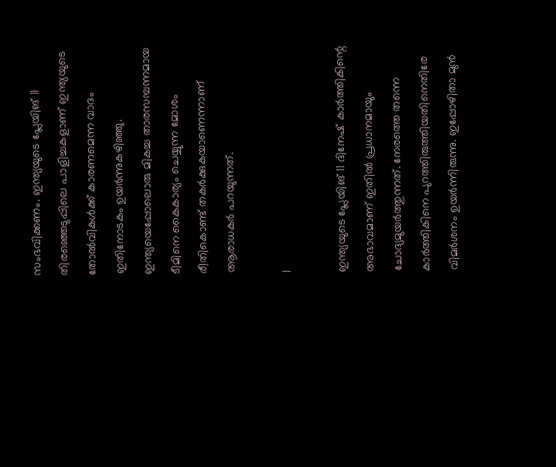സംഭവിക്കണം. ഇന്ത്യയുടെ പ്ലേയിങ് 11 തിരഞ്ഞെടുപ്പിലെ പാളിച്ചകളാണ് ഇന്ത്യയുടെ തോല്‍വികള്‍ക്ക് കാരണമെന്ന വാദം ഇതിനോടകം ഉയര്‍ന്നുകഴിഞ്ഞു. ഇന്ത്യയെപ്പോലൊരു മികച്ച താരസമ്പന്നമായ ടീമിനെ കൈകാര്യം ചെയ്യുന്ന മോശം രീതികൊണ്ട് തകര്‍ക്കുകയാണെന്നാണ് ആരാധകര്‍ പറയുന്നത്.

1

ഇന്ത്യയുടെ പ്ലേയിങ് 11 ദിനേഷ് കാര്‍ത്തികിന്റെ അഭാവമാണ് ഇതില്‍ പ്രധാനമായും ചോദ്യമുയര്‍ത്തുന്നത്. നേരത്തെ തന്നെ കാര്‍ത്തികിനെ പുറത്തിരുത്തിയതിനെതിരേ വിമര്‍ശനം ഉയര്‍ന്നിരുന്നു. ഇപ്പോഴിതാ മുന്‍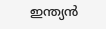ഇന്ത്യന്‍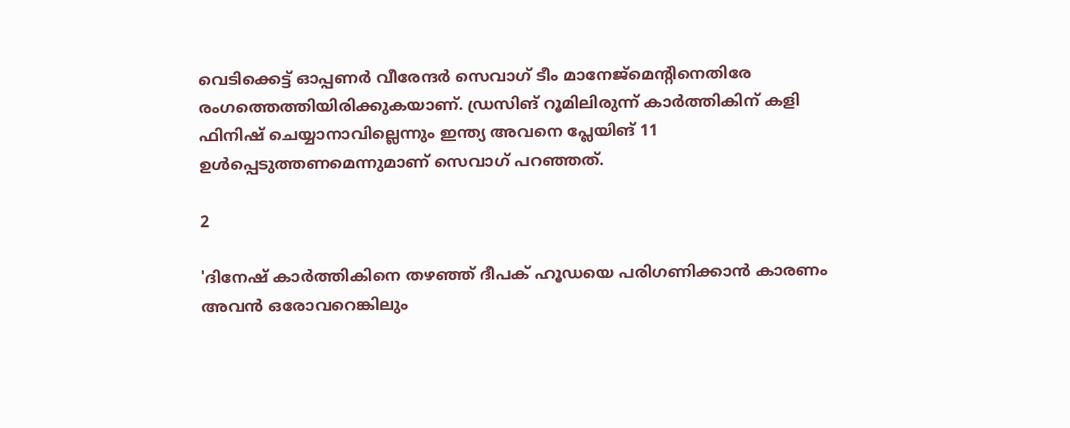വെടിക്കെട്ട് ഓപ്പണര്‍ വീരേന്ദര്‍ സെവാഗ് ടീം മാനേജ്‌മെന്റിനെതിരേ രംഗത്തെത്തിയിരിക്കുകയാണ്. ഡ്രസിങ് റൂമിലിരുന്ന് കാര്‍ത്തികിന് കളി ഫിനിഷ് ചെയ്യാനാവില്ലെന്നും ഇന്ത്യ അവനെ പ്ലേയിങ് 11 ഉള്‍പ്പെടുത്തണമെന്നുമാണ് സെവാഗ് പറഞ്ഞത്.

2

'ദിനേഷ് കാര്‍ത്തികിനെ തഴഞ്ഞ് ദീപക് ഹൂഡയെ പരിഗണിക്കാന്‍ കാരണം അവന്‍ ഒരോവറെങ്കിലും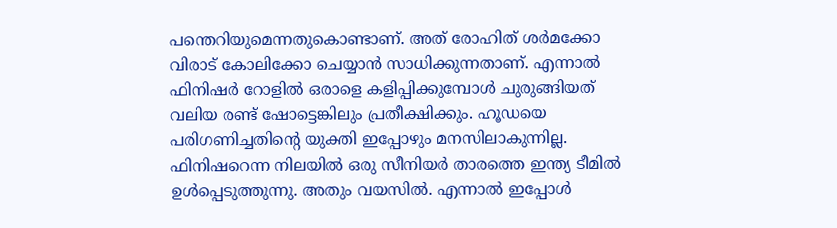പന്തെറിയുമെന്നതുകൊണ്ടാണ്. അത് രോഹിത് ശര്‍മക്കോ വിരാട് കോലിക്കോ ചെയ്യാന്‍ സാധിക്കുന്നതാണ്. എന്നാല്‍ ഫിനിഷര്‍ റോളില്‍ ഒരാളെ കളിപ്പിക്കുമ്പോള്‍ ചുരുങ്ങിയത് വലിയ രണ്ട് ഷോട്ടെങ്കിലും പ്രതീക്ഷിക്കും. ഹൂഡയെ പരിഗണിച്ചതിന്റെ യുക്തി ഇപ്പോഴും മനസിലാകുന്നില്ല. ഫിനിഷറെന്ന നിലയില്‍ ഒരു സീനിയര്‍ താരത്തെ ഇന്ത്യ ടീമില്‍ ഉള്‍പ്പെടുത്തുന്നു. അതും വയസില്‍. എന്നാല്‍ ഇപ്പോള്‍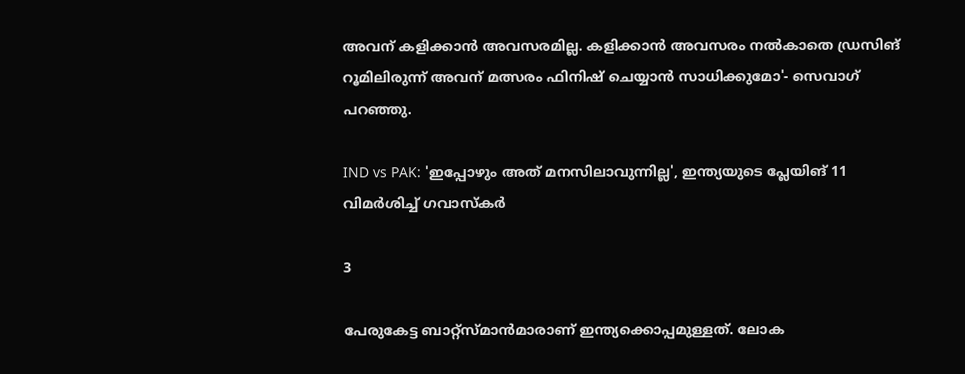അവന് കളിക്കാന്‍ അവസരമില്ല. കളിക്കാന്‍ അവസരം നല്‍കാതെ ഡ്രസിങ് റൂമിലിരുന്ന് അവന് മത്സരം ഫിനിഷ് ചെയ്യാന്‍ സാധിക്കുമോ'- സെവാഗ് പറഞ്ഞു.

IND vs PAK: 'ഇപ്പോഴും അത് മനസിലാവുന്നില്ല', ഇന്ത്യയുടെ പ്ലേയിങ് 11 വിമര്‍ശിച്ച് ഗവാസ്‌കര്‍

3

പേരുകേട്ട ബാറ്റ്‌സ്മാന്‍മാരാണ് ഇന്ത്യക്കൊപ്പമുള്ളത്. ലോക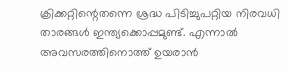ക്രിക്കറ്റിന്റെതന്നെ ശ്രദ്ധ പിടിച്ചുപറ്റിയ നിരവധി താരങ്ങള്‍ ഇന്ത്യക്കൊപ്പമുണ്ട്. എന്നാല്‍ അവസരത്തിനൊത്ത് ഉയരാന്‍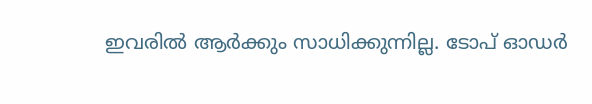ഇവരില്‍ ആര്‍ക്കും സാധിക്കുന്നില്ല. ടോപ് ഓഡര്‍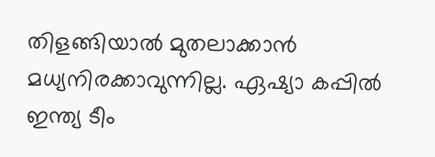തിളങ്ങിയാല്‍ മുതലാക്കാന്‍ മധ്യനിരക്കാവുന്നില്ല. ഏഷ്യാ കപ്പില്‍ ഇന്ത്യ ടീം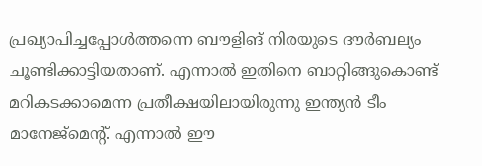പ്രഖ്യാപിച്ചപ്പോള്‍ത്തന്നെ ബൗളിങ് നിരയുടെ ദൗര്‍ബല്യം ചൂണ്ടിക്കാട്ടിയതാണ്. എന്നാല്‍ ഇതിനെ ബാറ്റിങ്ങുകൊണ്ട് മറികടക്കാമെന്ന പ്രതീക്ഷയിലായിരുന്നു ഇന്ത്യന്‍ ടീം മാനേജ്‌മെന്റ്. എന്നാല്‍ ഈ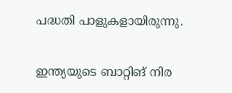പദ്ധതി പാളുകളായിരുന്നു.

ഇന്ത്യയുടെ ബാറ്റിങ് നിര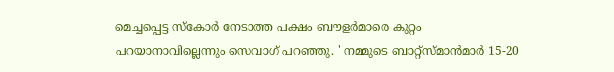മെച്ചപ്പെട്ട സ്‌കോര്‍ നേടാത്ത പക്ഷം ബൗളര്‍മാരെ കുറ്റം പറയാനാവില്ലെന്നും സെവാഗ് പറഞ്ഞു. ' നമ്മുടെ ബാറ്റ്‌സ്മാന്‍മാര്‍ 15-20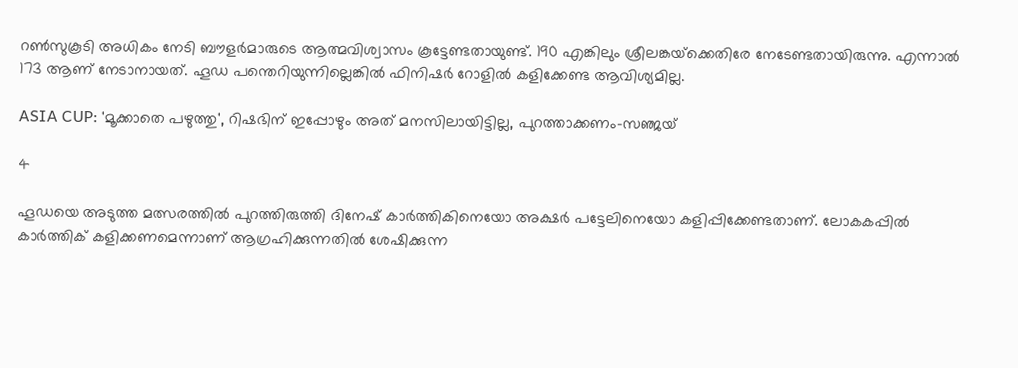റണ്‍സുകൂടി അധികം നേടി ബൗളര്‍മാരുടെ ആത്മവിശ്വാസം കൂട്ടേണ്ടതായുണ്ട്. 190 എങ്കിലും ശ്രീലങ്കയ്‌ക്കെതിരേ നേടേണ്ടതായിരുന്നു. എന്നാല്‍ 173 ആണ് നേടാനായത്. ഹൂഡ പന്തെറിയുന്നില്ലെങ്കില്‍ ഫിനിഷര്‍ റോളില്‍ കളിക്കേണ്ട ആവിശ്യമില്ല.

ASIA CUP: 'മൂക്കാതെ പഴുത്തു', റിഷഭിന് ഇപ്പോഴും അത് മനസിലായിട്ടില്ല, പുറത്താക്കണം-സഞ്ജയ്

4

ഹൂഡയെ അടുത്ത മത്സരത്തില്‍ പുറത്തിരുത്തി ദിനേഷ് കാര്‍ത്തികിനെയോ അക്ഷര്‍ പട്ടേലിനെയോ കളിപ്പിക്കേണ്ടതാണ്. ലോകകപ്പില്‍ കാര്‍ത്തിക് കളിക്കണമെന്നാണ് ആഗ്രഹിക്കുന്നതില്‍ ശേഷിക്കുന്ന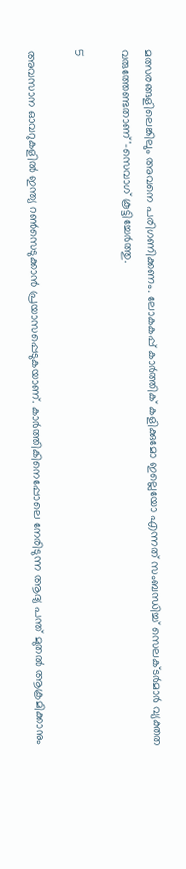മത്സരങ്ങളിലെങ്കിലും അവനെ പരിഗണിക്കണം. ലോകകപ്പ് കാര്‍ത്തിക് കളിക്കുമോ ഇല്ലെയോ എന്നത് സംബന്ധിച്ച് സെലക്ടര്‍മാര്‍ വ്യക്തത വരുത്തേണ്ടതാണ്'-സെവാഗ് കൂട്ടിച്ചേര്‍ത്തു.

5

അവസാന ഓവറുകളില്‍ ഇന്ത്യ റണ്‍സെടുക്കാന്‍ പ്രയാസപ്പെടുകയാണ്. കാര്‍ത്തികിനെപ്പോലെ നേരിടുന്ന ആദ്യ പന്ത് മുതല്‍ ആക്രമിക്കാനും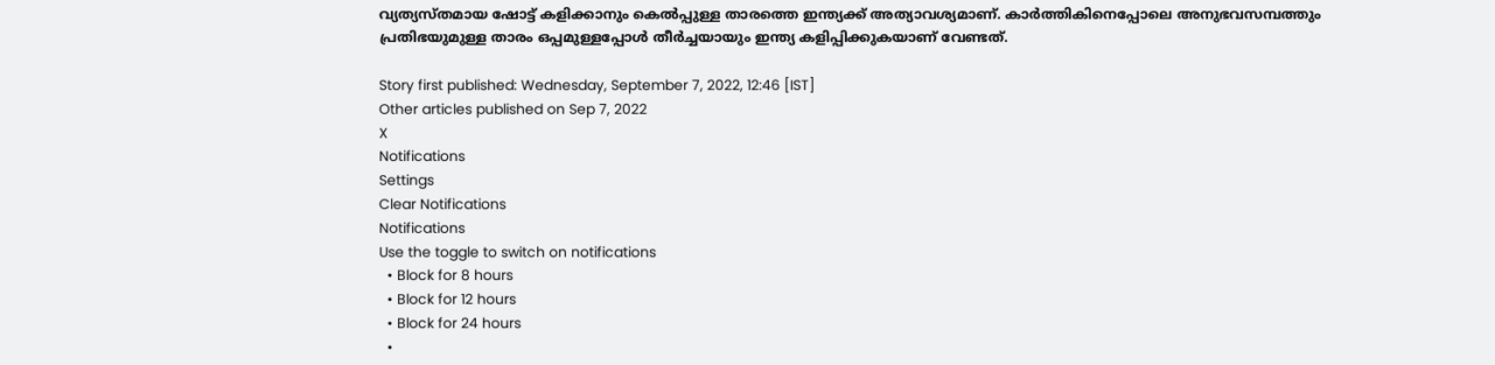വ്യത്യസ്തമായ ഷോട്ട് കളിക്കാനും കെല്‍പ്പുള്ള താരത്തെ ഇന്ത്യക്ക് അത്യാവശ്യമാണ്. കാര്‍ത്തികിനെപ്പോലെ അനുഭവസമ്പത്തും പ്രതിഭയുമുള്ള താരം ഒപ്പമുള്ളപ്പോള്‍ തീര്‍ച്ചയായും ഇന്ത്യ കളിപ്പിക്കുകയാണ് വേണ്ടത്.

Story first published: Wednesday, September 7, 2022, 12:46 [IST]
Other articles published on Sep 7, 2022
X
Notifications
Settings
Clear Notifications
Notifications
Use the toggle to switch on notifications
  • Block for 8 hours
  • Block for 12 hours
  • Block for 24 hours
  •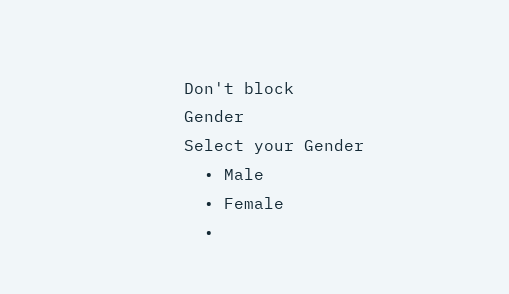Don't block
Gender
Select your Gender
  • Male
  • Female
  •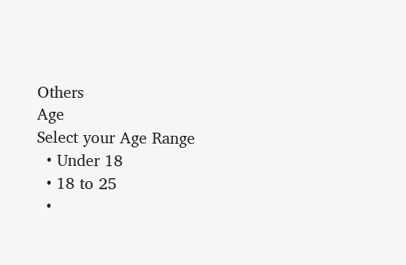Others
Age
Select your Age Range
  • Under 18
  • 18 to 25
  •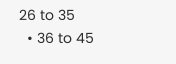26 to 35
  • 36 to 45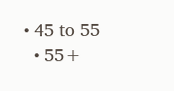• 45 to 55
  • 55+